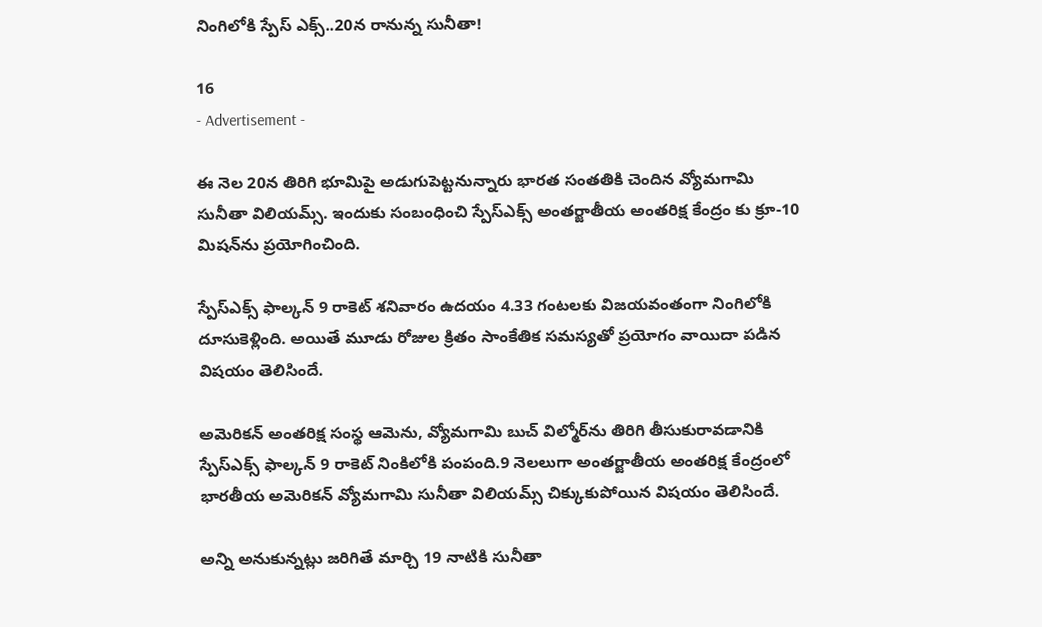నింగిలోకి స్పేస్ ఎక్స్..20న రానున్న సునీతా!

16
- Advertisement -

ఈ నెల 20న తిరిగి భూమిపై అడుగుపెట్టనున్నారు భారత సంతతికి చెందిన వ్యోమగామి సునీతా విలియమ్స్. ఇందుకు సంబంధించి స్పేస్‌ఎక్స్ అంతర్జాతీయ అంతరిక్ష కేంద్రం కు క్రూ-10 మిషన్‌ను ప్రయోగించింది.

స్పేస్‌ఎక్స్ ఫాల్కన్ 9 రాకెట్ శనివారం ఉదయం 4.33 గంటలకు విజయవంతంగా నింగిలోకి దూసుకెళ్లింది. అయితే మూడు రోజుల క్రితం సాంకేతిక సమస్యతో ప్రయోగం వాయిదా పడిన విషయం తెలిసిందే.

అమెరికన్ అంతరిక్ష సంస్థ ఆమెను, వ్యోమగామి బుచ్ విల్మోర్‌ను తిరిగి తీసుకురావడానికి స్పేస్‌ఎక్స్ ఫాల్కన్ 9 రాకెట్ నింకిలోకి పంపంది.9 నెలలుగా అంతర్జాతీయ అంతరిక్ష కేంద్రంలో భారతీయ అమెరికన్ వ్యోమగామి సునీతా విలియమ్స్ చిక్కుకుపోయిన విషయం తెలిసిందే.

అన్ని అనుకున్నట్లు జరిగితే మార్చి 19 నాటికి సునీతా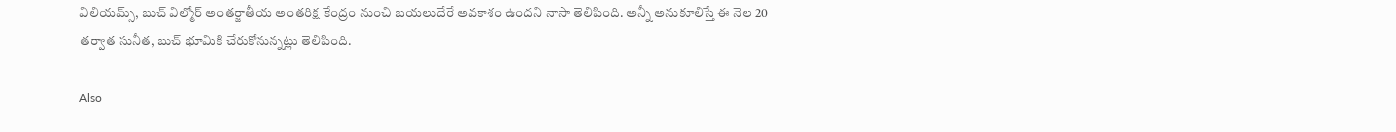విలియమ్స్, బుచ్ విల్మోర్ అంతర్జాతీయ అంతరిక్ష కేంద్రం నుంచి బయలుదేరే అవకాశం ఉందని నాసా తెలిపింది. అన్నీ అనుకూలిస్తే ఈ నెల 20 తర్వాత సునీత, బుచ్ భూమికి చేరుకోనున్నట్లు తెలిపింది.

Also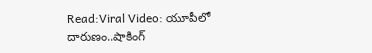Read:Viral Video: యూపీలో దారుణం..షాకింగ్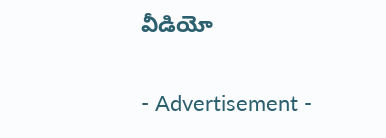వీడియో

- Advertisement -